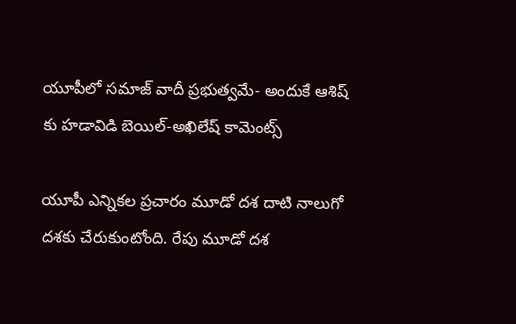యూపీలో సమాజ్ వాదీ ప్రభుత్వమే- అందుకే ఆశిష్ కు హడావిడి బెయిల్-అఖిలేష్ కామెంట్స్

యూపీ ఎన్నికల ప్రచారం మూడో దశ దాటి నాలుగో దశకు చేరుకుంటోంది. రేపు మూడో దశ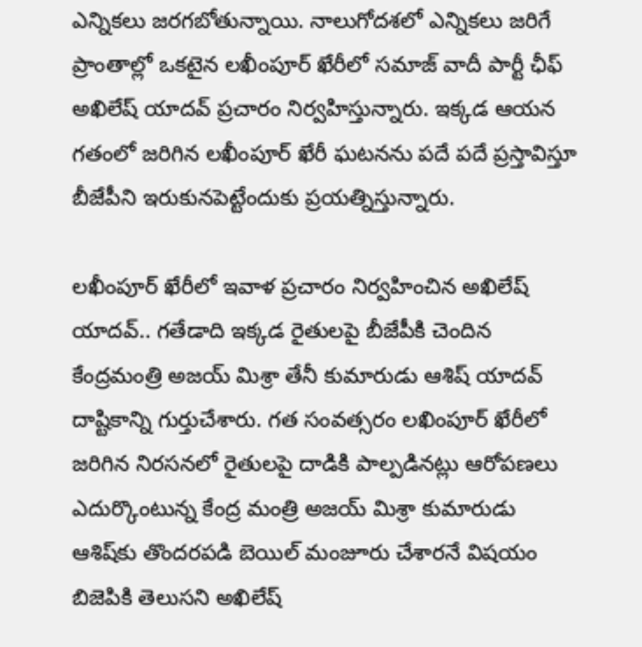ఎన్నికలు జరగబోతున్నాయి. నాలుగోదశలో ఎన్నికలు జరిగే ప్రాంతాల్లో ఒకటైన లఖీంపూర్ ఖేరీలో సమాజ్ వాదీ పార్టీ ఛీఫ్ అఖిలేష్ యాదవ్ ప్రచారం నిర్వహిస్తున్నారు. ఇక్కడ ఆయన గతంలో జరిగిన లఖీంపూర్ ఖేరీ ఘటనను పదే పదే ప్రస్తావిస్తూ బీజేపీని ఇరుకునపెట్టేందుకు ప్రయత్నిస్తున్నారు.

లఖీంపూర్ ఖేరీలో ఇవాళ ప్రచారం నిర్వహించిన అఖిలేష్ యాదవ్.. గతేడాది ఇక్కడ రైతులపై బీజేపీకి చెందిన కేంద్రమంత్రి అజయ్ మిశ్రా తేనీ కుమారుడు ఆశిష్ యాదవ్ దాష్టికాన్ని గుర్తుచేశారు. గత సంవత్సరం లఖింపూర్ ఖేరీలో జరిగిన నిరసనలో రైతులపై దాడికి పాల్పడినట్లు ఆరోపణలు ఎదుర్కొంటున్న కేంద్ర మంత్రి అజయ్ మిశ్రా కుమారుడు ఆశిష్‌కు తొందరపడి బెయిల్ మంజూరు చేశారనే విషయం బిజెపికి తెలుసని అఖిలేష్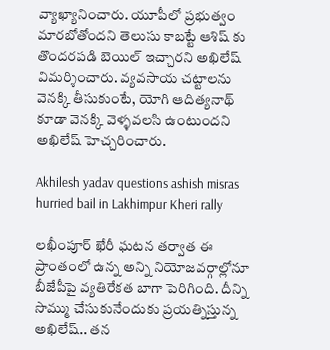వ్యాఖ్యానించారు. యూపీలో ప్రభుత్వం మారబోతోందని తెలుసు కాబట్టే ఆశిష్ కు తొందరపడి బెయిల్ ఇచ్చారని అఖిలేష్ విమర్శించారు. వ్యవసాయ చట్టాలను వెనక్కి తీసుకుంటే, యోగి ఆదిత్యనాథ్ కూడా వెనక్కి వెళ్ళవలసి ఉంటుందని అఖిలేష్ హెచ్చరించారు.

Akhilesh yadav questions ashish misras hurried bail in Lakhimpur Kheri rally

లఖీంపూర్ ఖేరీ ఘటన తర్వాత ఈ ప్రాంతంలో ఉన్న అన్ని నియోజవర్గాల్లోనూ బీజేపీపై వ్యతిరేకత బాగా పెరిగింది. దీన్ని సొమ్ము చేసుకునేందుకు ప్రయత్నిస్తున్న అఖిలేష్.. తన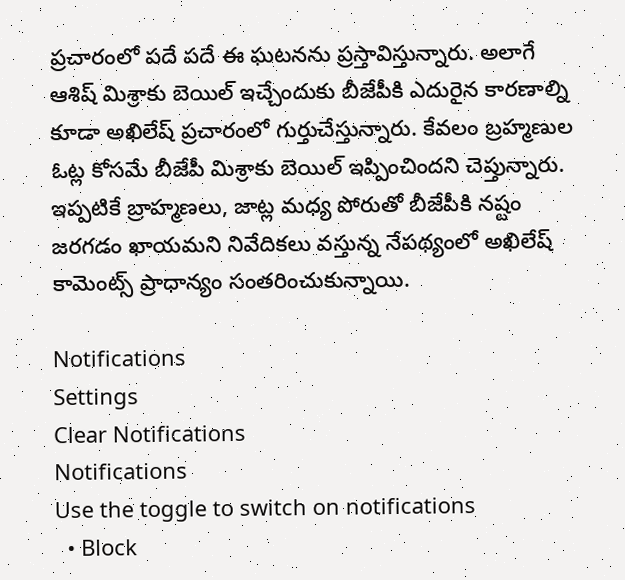ప్రచారంలో పదే పదే ఈ ఘటనను ప్రస్తావిస్తున్నారు. అలాగే ఆశిష్ మిశ్రాకు బెయిల్ ఇచ్చేందుకు బీజేపీకి ఎదురైన కారణాల్ని కూడా అఖిలేష్ ప్రచారంలో గుర్తుచేస్తున్నారు. కేవలం బ్రహ్మణుల ఓట్ల కోసమే బీజేపీ మిశ్రాకు బెయిల్ ఇప్పించిందని చెప్తున్నారు. ఇప్పటికే బ్రాహ్మణలు, జాట్ల మధ్య పోరుతో బీజేపీకి నష్టం జరగడం ఖాయమని నివేదికలు వస్తున్న నేపథ్యంలో అఖిలేష్ కామెంట్స్ ప్రాధాన్యం సంతరించుకున్నాయి.

Notifications
Settings
Clear Notifications
Notifications
Use the toggle to switch on notifications
  • Block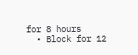for 8 hours
  • Block for 12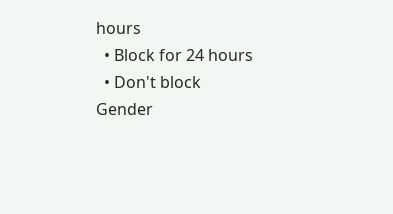hours
  • Block for 24 hours
  • Don't block
Gender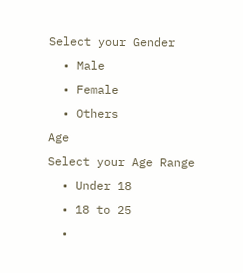Select your Gender
  • Male
  • Female
  • Others
Age
Select your Age Range
  • Under 18
  • 18 to 25
  •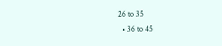26 to 35
  • 36 to 45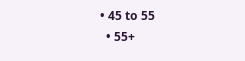• 45 to 55
  • 55+